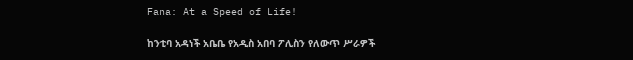Fana: At a Speed of Life!

ከንቲባ አዳነች አቤቤ የአዲስ አበባ ፖሊስን የለውጥ ሥራዎች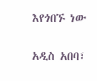እየጎበኙ ነው

አዲስ አበባ፣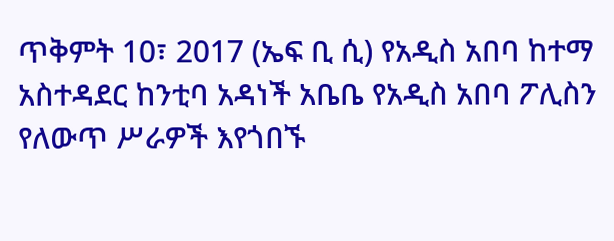ጥቅምት 10፣ 2017 (ኤፍ ቢ ሲ) የአዲስ አበባ ከተማ አስተዳደር ከንቲባ አዳነች አቤቤ የአዲስ አበባ ፖሊስን የለውጥ ሥራዎች እየጎበኙ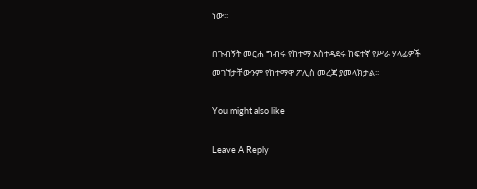ነው፡፡

በጉብኝት መርሐ ግብሩ የከተማ አስተዳደሩ ከፍተኛ የሥራ ሃላፊዎች መገኘታቸውንም የከተማዋ ፖሊስ መረጃ ያመላክታል፡፡

You might also like

Leave A Reply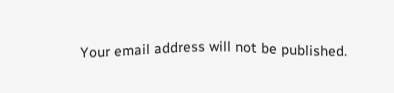Your email address will not be published.